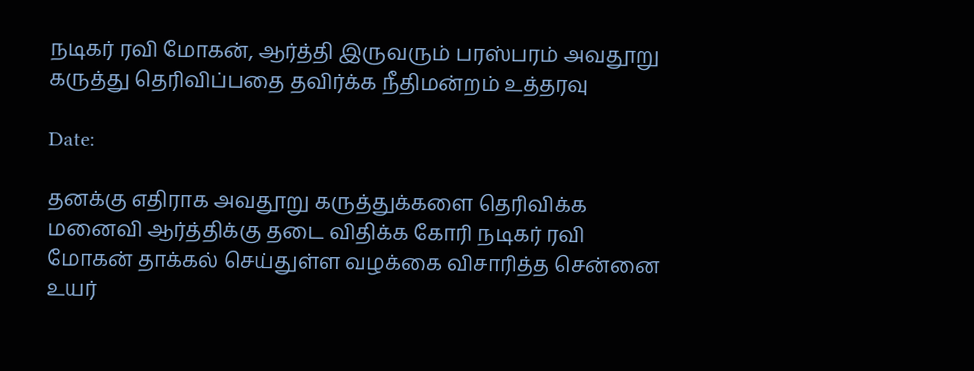நடிகர் ரவி மோகன், ஆர்த்தி இருவரும் பரஸ்பரம் அவதூறு கருத்து தெரிவிப்பதை தவிர்க்க நீதிமன்றம் உத்தரவு

Date:

தனக்கு எதிராக அவதூறு கருத்துக்களை தெரிவிக்க மனைவி ஆர்த்திக்கு தடை விதிக்க கோரி நடிகர் ரவி மோகன் தாக்கல் செய்துள்ள வழக்கை விசாரித்த சென்னை உயர்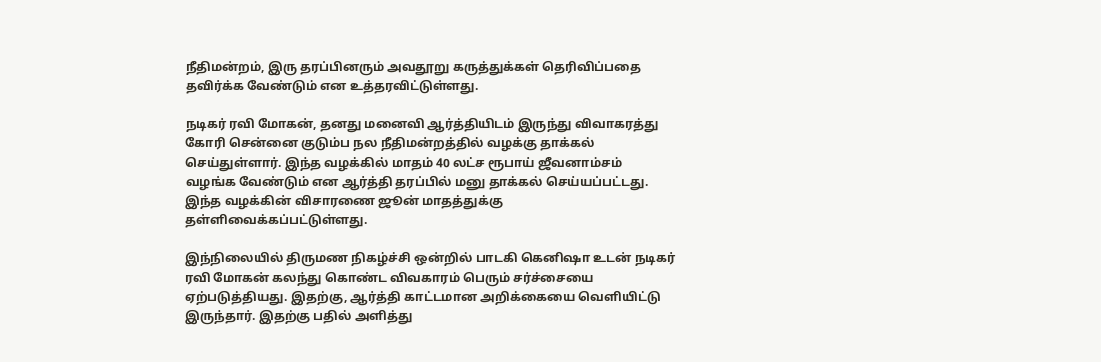நீதிமன்றம், இரு தரப்பினரும் அவதூறு கருத்துக்கள் தெரிவிப்பதை தவிர்க்க வேண்டும் என உத்தரவிட்டுள்ளது.

நடிகர் ரவி மோகன், தனது மனைவி ஆர்த்தியிடம் இருந்து விவாகரத்து கோரி சென்னை குடும்ப நல நீதிமன்றத்தில் வழக்கு தாக்கல் செய்துள்ளார். இந்த வழக்கில் மாதம் 40 லட்ச ரூபாய் ஜீவனாம்சம் வழங்க வேண்டும் என ஆர்த்தி தரப்பில் மனு தாக்கல் செய்யப்பட்டது. இந்த வழக்கின் விசாரணை ஜூன் மாதத்துக்கு தள்ளிவைக்கப்பட்டுள்ளது.

இந்நிலையில் திருமண நிகழ்ச்சி ஒன்றில் பாடகி கெனிஷா உடன் நடிகர் ரவி மோகன் கலந்து கொண்ட விவகாரம் பெரும் சர்ச்சையை ஏற்படுத்தியது. இதற்கு, ஆர்த்தி காட்டமான அறிக்கையை வெளியிட்டு இருந்தார். இதற்கு பதில் அளித்து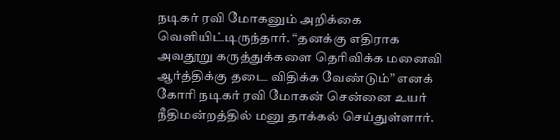நடிகர் ரவி மோகனும் அறிக்கை வெளியிட்டிருந்தார். “தனக்கு எதிராக அவதூறு கருத்துக்களை தெரிவிக்க மனைவி ஆர்த்திக்கு தடை விதிக்க வேண்டும்” எனக் கோரி நடிகர் ரவி மோகன் சென்னை உயர் நீதிமன்றத்தில் மனு தாக்கல் செய்துள்ளார்.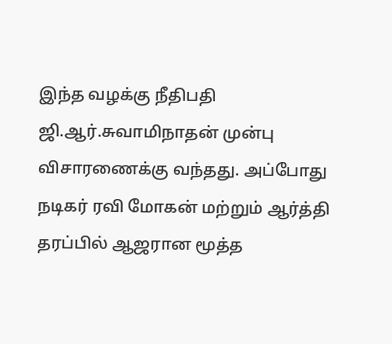இந்த வழக்கு நீதிபதி ஜி.ஆர்.சுவாமிநாதன் முன்பு விசாரணைக்கு வந்தது. அப்போது நடிகர் ரவி மோகன் மற்றும் ஆர்த்தி தரப்பில் ஆஜரான மூத்த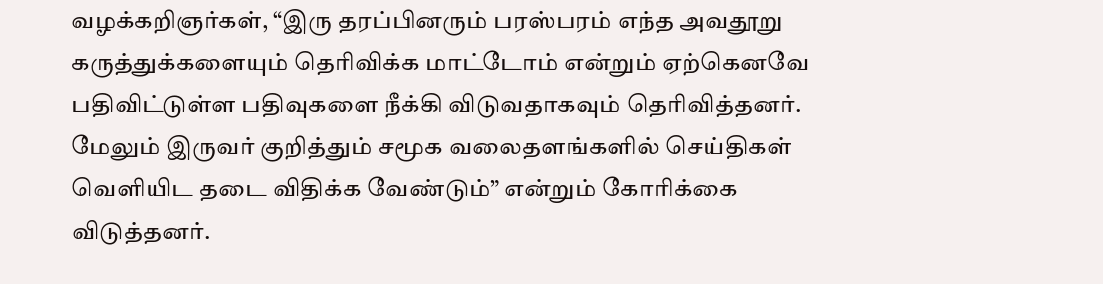வழக்கறிஞர்கள், “இரு தரப்பினரும் பரஸ்பரம் எந்த அவதூறு கருத்துக்களையும் தெரிவிக்க மாட்டோம் என்றும் ஏற்கெனவே பதிவிட்டுள்ள பதிவுகளை நீக்கி விடுவதாகவும் தெரிவித்தனர். மேலும் இருவர் குறித்தும் சமூக வலைதளங்களில் செய்திகள் வெளியிட தடை விதிக்க வேண்டும்” என்றும் கோரிக்கை விடுத்தனர்.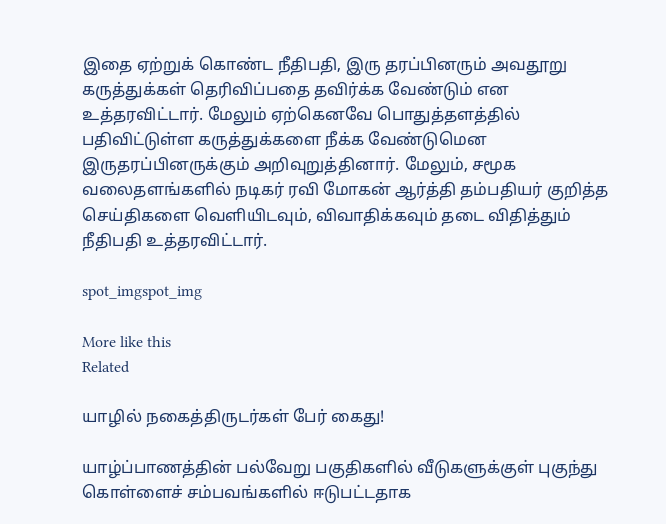இதை ஏற்றுக் கொண்ட நீதிபதி, இரு தரப்பினரும் அவதூறு கருத்துக்கள் தெரிவிப்பதை தவிர்க்க வேண்டும் என உத்தரவிட்டார். மேலும் ஏற்கெனவே பொதுத்தளத்தில் பதிவிட்டுள்ள கருத்துக்களை நீக்க வேண்டுமென இருதரப்பினருக்கும் அறிவுறுத்தினார். மேலும், சமூக வலைதளங்களில் நடிகர் ரவி மோகன் ஆர்த்தி தம்பதியர் குறித்த செய்திகளை வெளியிடவும், விவாதிக்கவும் தடை விதித்தும் நீதிபதி உத்தரவிட்டார்.

spot_imgspot_img

More like this
Related

யாழில் நகைத்திருடர்கள் பேர் கைது!

யாழ்ப்பாணத்தின் பல்வேறு பகுதிகளில் வீடுகளுக்குள் புகுந்து கொள்ளைச் சம்பவங்களில் ஈடுபட்டதாக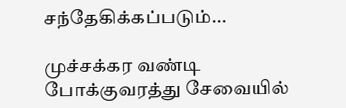சந்தேகிக்கப்படும்...

முச்சக்கர வண்டி போக்குவரத்து சேவையில்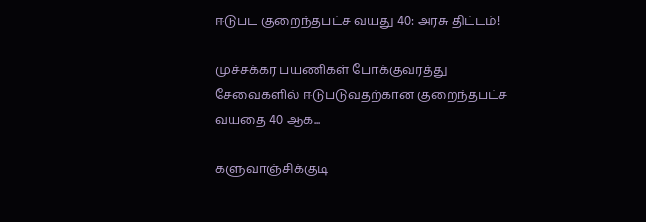ஈடுபட குறைந்தபட்ச வயது 40: அரசு திட்டம்!

முச்சக்கர பயணிகள் போக்குவரத்து சேவைகளில் ஈடுபடுவதற்கான குறைந்தபட்ச வயதை 40 ஆக...

களுவாஞ்சிக்குடி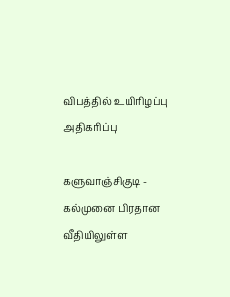விபத்தில் உயிரிழப்பு அதிகரிப்பு

களுவாஞ்சிகுடி - கல்முனை பிரதான வீதியிலுள்ள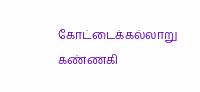கோட்டைக்கல்லாறு கண்ணகி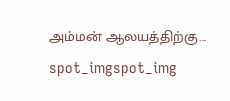அம்மன் ஆலயத்திற்கு...
spot_imgspot_img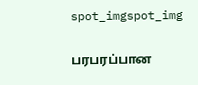spot_imgspot_img

பரபரப்பான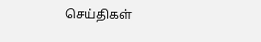செய்திகள்